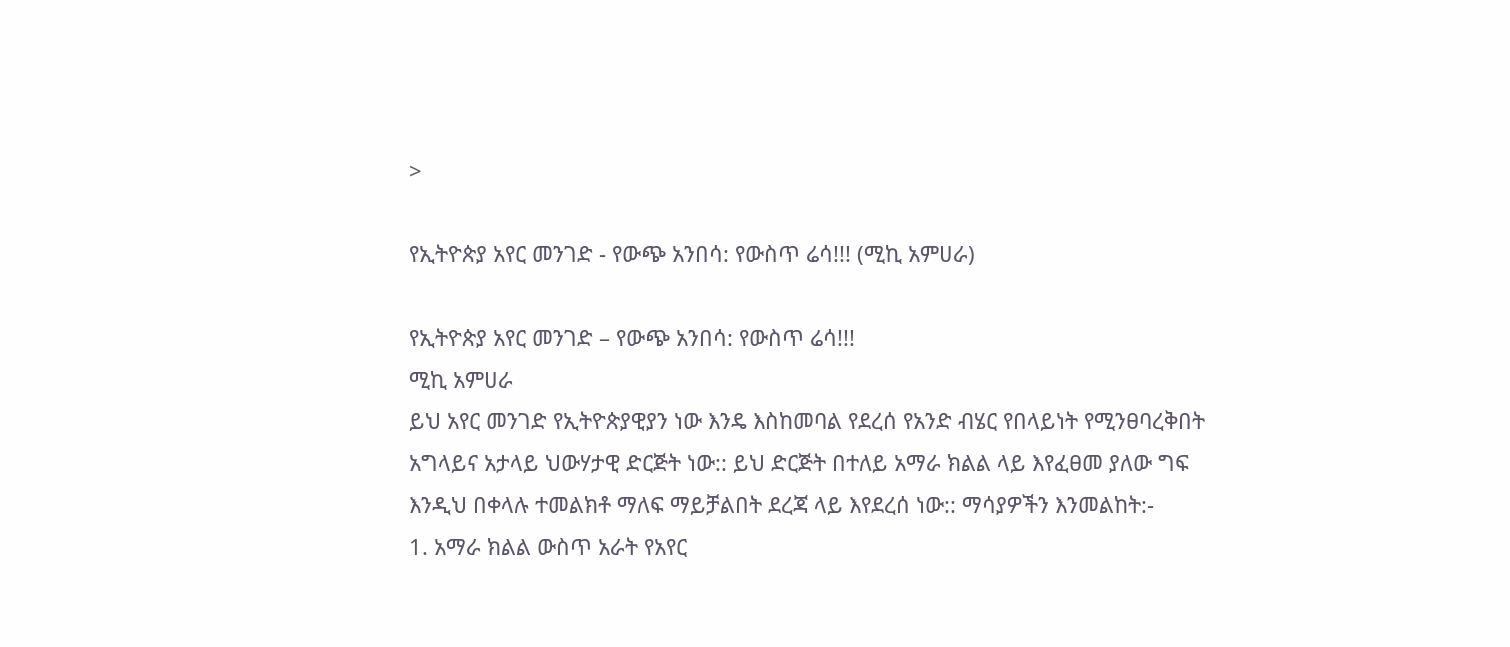>

የኢትዮጵያ አየር መንገድ - የውጭ አንበሳ: የውስጥ ሬሳ!!! (ሚኪ አምሀራ)

የኢትዮጵያ አየር መንገድ – የውጭ አንበሳ: የውስጥ ሬሳ!!!
ሚኪ አምሀራ
ይህ አየር መንገድ የኢትዮጵያዊያን ነው እንዴ እስከመባል የደረሰ የአንድ ብሄር የበላይነት የሚንፀባረቅበት አግላይና አታላይ ህውሃታዊ ድርጅት ነው:: ይህ ድርጅት በተለይ አማራ ክልል ላይ እየፈፀመ ያለው ግፍ እንዲህ በቀላሉ ተመልክቶ ማለፍ ማይቻልበት ደረጃ ላይ እየደረሰ ነው:: ማሳያዎችን እንመልከት:-
1. አማራ ክልል ውስጥ አራት የአየር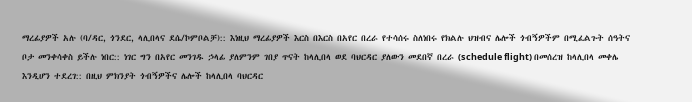ማረፊያዎች አሉ (ባ/ዳር, ጎንደር, ላሊበላና ደሴ/ኮምቦልቻ):: እነዚህ ማረፊያዎች እርስ በእርስ በአየር በረራ የተሳሰሩ ስለነበሩ የክልሉ ህዝብና ሌሎች ጎብኝዎችም በሚፈልጉት ሰዓትና ቦታ መንቀሳቀስ ይችሉ ነበር:: ነገር ግን በአየር መንገዱ ኃላፊ ያለምንም ገበያ ጥናት ከላሊበላ ወደ ባህርዳር ያለውን መደበኛ በረራ (schedule flight) በመሰረዝ ከላሊበላ መቀሌ እንዲሆን ተደረገ:: በዚህ ምክንያት ጎብኝዎችና ሌሎች ከላሊበላ ባህርዳር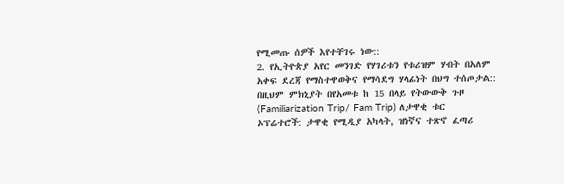የሚመጡ ሰዎች እየተቸገሩ ነው::
2. የኢትዮጵያ አየር መንገድ የሃገሪቱን የቱሪዝም ሃብት በአለም አቀፍ ደረጃ የማስተዋወቅና የማሳደግ ሃላፊነት በህግ ተሰጦታል:: በዚህም ምክኒያት በየአመቱ ከ 15 በላይ የትውውቅ ጉዞ (Familiarization Trip/ Fam Trip) ለታዋቂ ቱር ኦፕሬተሮች: ታዋቂ የሚዲያ አካላት, ዝነኛና ተጽኖ ፈጣሪ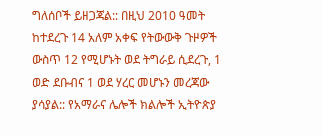ግለሰቦች ይዘጋጃል:: በዚህ 2010 ዓመት ከተደረጉ 14 አለም አቀፍ የትውውቅ ጉዞዎች ውስጥ 12 የሚሆኑት ወደ ትግራይ ሲደረጉ, 1 ወድ ደቡብና 1 ወደ ሃረር መሆኑን መረጃው ያሳያል:: የአማራና ሌሎች ክልሎች ኢትዮጵያ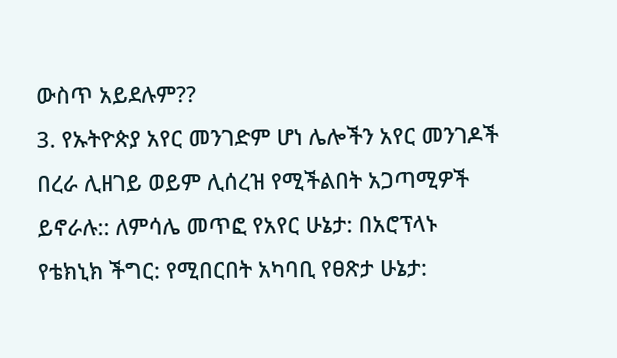ውስጥ አይደሉም??
3. የኡትዮጵያ አየር መንገድም ሆነ ሌሎችን አየር መንገዶች በረራ ሊዘገይ ወይም ሊሰረዝ የሚችልበት አጋጣሚዎች ይኖራሉ:: ለምሳሌ መጥፎ የአየር ሁኔታ: በአሮፕላኑ የቴክኒክ ችግር: የሚበርበት አካባቢ የፀጽታ ሁኔታ: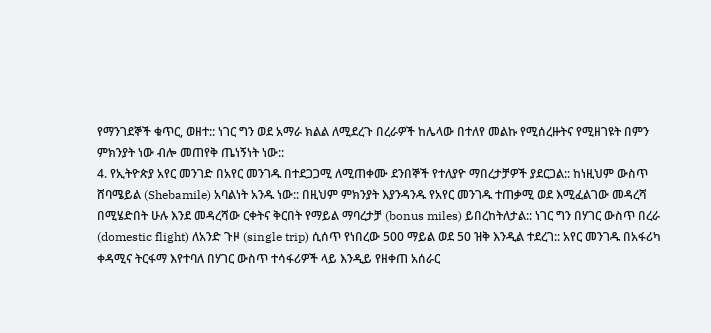የማንገደኞች ቁጥር, ወዘተ:: ነገር ግን ወደ አማራ ክልል ለሚደረጉ በረራዎች ከሌላው በተለየ መልኩ የሚሰረዙትና የሚዘገዩት በምን ምክንያት ነው ብሎ መጠየቅ ጤነኝነት ነው::
4. የኢትዮጵያ አየር መንገድ በአየር መንገዱ በተደጋጋሚ ለሚጠቀሙ ደንበኞች የተለያዮ ማበረታቻዎች ያደርጋል:: ከነዚህም ውስጥ ሸባሜይል (Shebamile) አባልነት አንዱ ነው:: በዚህም ምክንያት እያንዳንዱ የአየር መንገዱ ተጠቃሚ ወደ እሚፈልገው መዳረሻ በሚሄድበት ሁሉ እንደ መዳረሻው ርቀትና ቅርበት የማይል ማባረታቻ (bonus miles) ይበረከትለታል:: ነገር ግን በሃገር ውስጥ በረራ (domestic flight) ለአንድ ጉዞ (single trip) ሲሰጥ የነበረው 500 ማይል ወደ 50 ዝቅ እንዲል ተደረገ:: አየር መንገዱ በአፋሪካ ቀዳሚና ትርፋማ እየተባለ በሃገር ውስጥ ተሳፋሪዎች ላይ እንዲይ የዘቀጠ አሰራር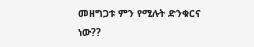መዘግጋቱ ምን የሚሉት ድንቁርና ነው??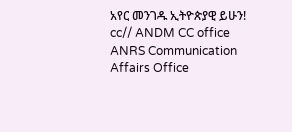አየር መንገዱ ኢትዮጵያዊ ይሁን!
cc// ANDM CC office ANRS Communication Affairs Office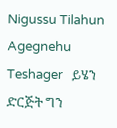Nigussu Tilahun Agegnehu Teshager   ይሄን ድርጅት ግን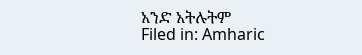አንድ አትሉትም
Filed in: Amharic